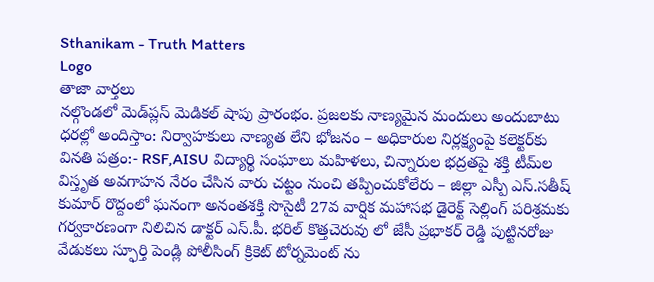Sthanikam - Truth Matters
Logo
తాజా వార్తలు
నల్గొండలో మెడ్‌ప్లస్ మెడికల్ షాపు ప్రారంభం. ప్రజలకు నాణ్యమైన మందులు అందుబాటు ధరల్లో అందిస్తాం: నిర్వాహకులు నాణ్యత లేని భోజనం – అధికారుల నిర్లక్ష్యంపై కలెక్టర్‌కు వినతి పత్రం:- RSF,AISU విద్యార్థి సంఘాలు మహిళలు, చిన్నారుల భద్రతపై శక్తి టీమ్‌ల విస్తృత అవగాహన నేరం చేసిన వారు చట్టం నుంచి తప్పించుకోలేరు – జిల్లా ఎస్పీ ఎస్.సతీష్ కుమార్ రొద్దంలో ఘనంగా అనంతశక్తి సొసైటీ 27వ వార్షిక మహాసభ డైరెక్ట్ సెల్లింగ్ పరిశ్రమకు గర్వకారణంగా నిలిచిన డాక్టర్ ఎస్.పీ. భరిల్ కొత్తచెరువు లో జేసీ ప్రభాకర్ రెడ్డి పుట్టినరోజు వేడుకలు స్ఫూర్తి పెండ్లి పోలీసింగ్ క్రికెట్ టోర్నమెంట్ ను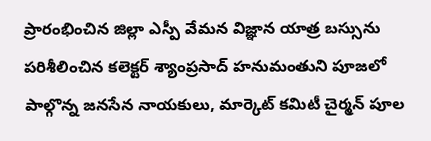ప్రారంభించిన జిల్లా ఎస్పీ వేమన విజ్ఞాన యాత్ర బస్సును పరిశీలించిన కలెక్టర్ శ్యాంప్రసాద్ హనుమంతుని పూజలో పాల్గొన్న జనసేన నాయకులు, మార్కెట్ కమిటీ చైర్మన్ పూల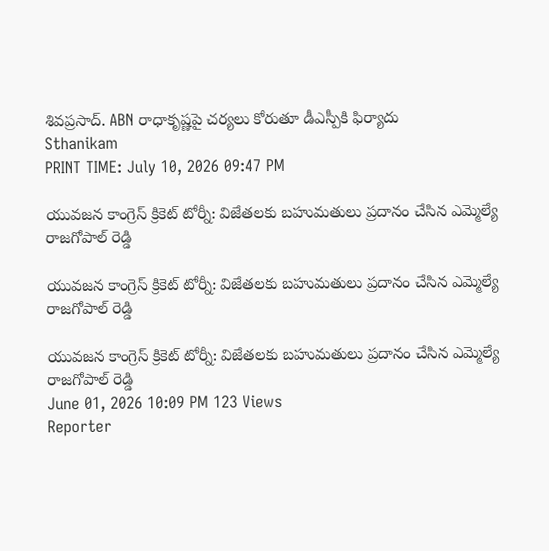శివప్రసాద్. ABN రాధాకృష్ణపై చర్యలు కోరుతూ డీఎస్పీకి ఫిర్యాదు
Sthanikam
PRINT TIME: July 10, 2026 09:47 PM

యువజన కాంగ్రెస్ క్రికెట్ టోర్నీ: విజేతలకు బహుమతులు ప్రదానం చేసిన ఎమ్మెల్యే రాజగోపాల్‌ రెడ్డి

యువజన కాంగ్రెస్ క్రికెట్ టోర్నీ: విజేతలకు బహుమతులు ప్రదానం చేసిన ఎమ్మెల్యే రాజగోపాల్‌ రెడ్డి

యువజన కాంగ్రెస్ క్రికెట్ టోర్నీ: విజేతలకు బహుమతులు ప్రదానం చేసిన ఎమ్మెల్యే రాజగోపాల్‌ రెడ్డి
June 01, 2026 10:09 PM 123 Views
Reporter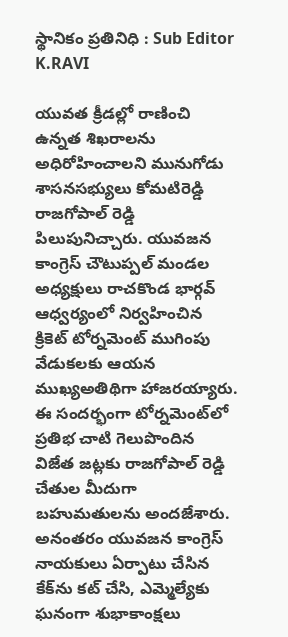స్థానికం ప్రతినిధి : Sub Editor
K.RAVI

యువత క్రీడల్లో రాణించి ఉన్నత శిఖరాలను అధిరోహించాలని మునుగోడు శాసనసభ్యులు కోమటిరెడ్డి రాజగోపాల్ రెడ్డి పిలుపునిచ్చారు. యువజన కాంగ్రెస్ చౌటుప్పల్ మండల అధ్యక్షులు రాచకొండ భార్గవ్ ఆధ్వర్యంలో నిర్వహించిన క్రికెట్ టోర్నమెంట్ ముగింపు వేడుకలకు ఆయన ముఖ్యఅతిథిగా హాజరయ్యారు. ఈ సందర్భంగా టోర్నమెంట్‌లో ప్రతిభ చాటి గెలుపొందిన విజేత జట్లకు రాజగోపాల్ రెడ్డి చేతుల మీదుగా బహుమతులను అందజేశారు. అనంతరం యువజన కాంగ్రెస్ నాయకులు ఏర్పాటు చేసిన కేక్‌ను కట్ చేసి, ఎమ్మెల్యేకు ఘనంగా శుభాకాంక్షలు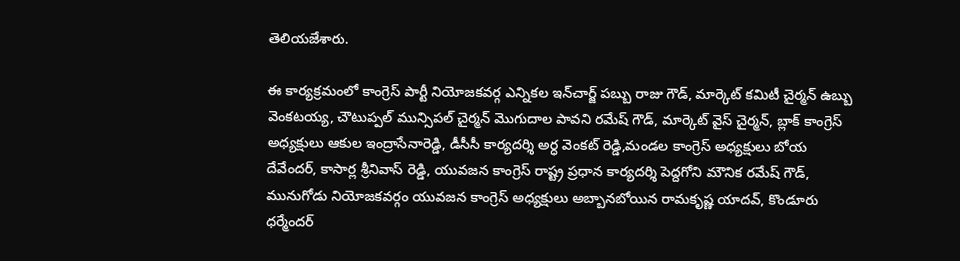తెలియజేశారు.

ఈ కార్యక్రమంలో కాంగ్రెస్ పార్టీ నియోజకవర్గ ఎన్నికల ఇన్‌చార్జ్ పబ్బు రాజు గౌడ్, మార్కెట్ కమిటీ చైర్మన్ ఉబ్బు వెంకటయ్య, చౌటుప్పల్ మున్సిపల్ చైర్మన్ మొగుదాల పావని రమేష్ గౌడ్, మార్కెట్ వైస్ చైర్మన్, బ్లాక్ కాంగ్రెస్ అధ్యక్షులు ఆకుల ఇంద్రాసేనారెడ్డి, డీసీసీ కార్యదర్శి అర్ధ వెంకట్ రెడ్డి,మండల కాంగ్రెస్ అధ్యక్షులు బోయ దేవేందర్, కాసార్ల శ్రీనివాస్ రెడ్డి, యువజన కాంగ్రెస్ రాష్ట్ర ప్రధాన కార్యదర్శి పెద్దగోని మౌనిక రమేష్ గౌడ్, మునుగోడు నియోజకవర్గం యువజన కాంగ్రెస్ అధ్యక్షులు అబ్బానబోయిన రామకృష్ణ యాదవ్, కొండూరు ధర్మేందర్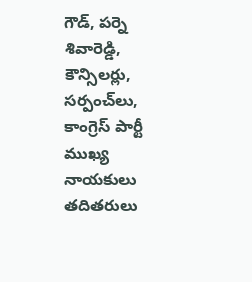గౌడ్, పర్నె శివారెడ్డి, కౌన్సిలర్లు, సర్పంచ్‌లు, కాంగ్రెస్ పార్టీ ముఖ్య నాయకులు తదితరులు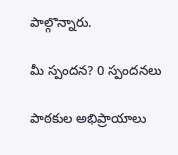పాల్గొన్నారు.

మీ స్పందన? 0 స్పందనలు

పాఠకుల అభిప్రాయాలు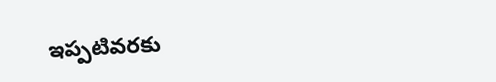ఇప్పటివరకు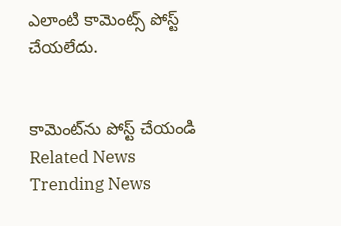ఎలాంటి కామెంట్స్ పోస్ట్ చేయలేదు.


కామెంట్‌ను పోస్ట్ చేయండి
Related News
Trending News